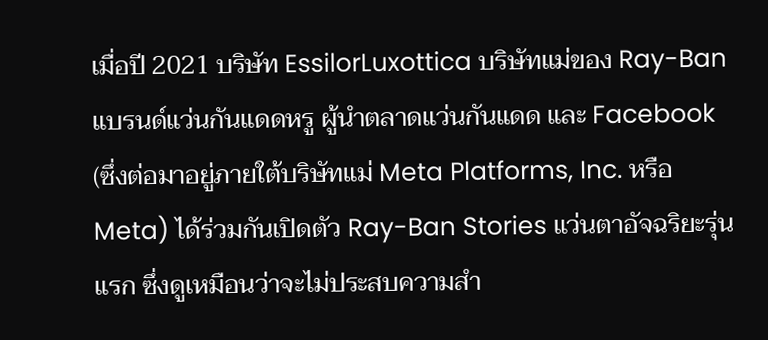เมื่อปี 2021 บริษัท EssilorLuxottica บริษัทแม่ของ Ray-Ban แบรนด์แว่นกันแดดหรู ผู้นำตลาดแว่นกันแดด และ Facebook (ซึ่งต่อมาอยู่ภายใต้บริษัทแม่ Meta Platforms, Inc. หรือ Meta) ได้ร่วมกันเปิดตัว Ray-Ban Stories แว่นตาอัจฉริยะรุ่นแรก ซึ่งดูเหมือนว่าจะไม่ประสบความสำ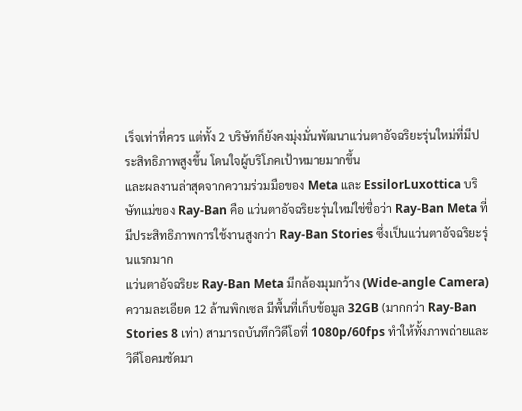เร็จเท่าที่ควร แต่ทั้ง 2 บริษัทก็ยังคงมุ่งมั่นพัฒนาแว่นตาอัจฉริยะรุ่นใหม่ที่มีประสิทธิภาพสูงขึ้น โดนใจผู้บริโภคเป้าหมายมากขึ้น
และผลงานล่าสุดจากความร่วมมือของ Meta และ EssilorLuxottica บริษัทแม่ของ Ray-Ban คือ แว่นตาอัจฉริยะรุ่นใหม่ใช่ชื่อว่า Ray-Ban Meta ที่มีประสิทธิภาพการใช้งานสูงกว่า Ray-Ban Stories ซึ่งเป็นแว่นตาอัจฉริยะรุ่นแรกมาก
แว่นตาอัจฉริยะ Ray-Ban Meta มีกล้องมุมกว้าง (Wide-angle Camera) ความละเอียด 12 ล้านพิกเซล มีพื้นที่เก็บข้อมูล 32GB (มากกว่า Ray-Ban Stories 8 เท่า) สามารถบันทึกวิดีโอที่ 1080p/60fps ทำให้ทั้งภาพถ่ายและวิดีโอคมชัดมา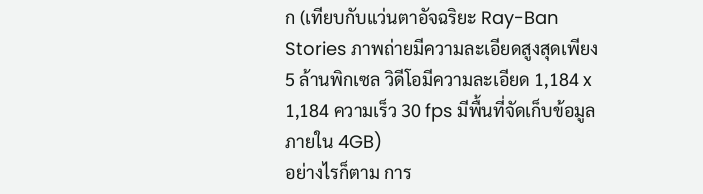ก (เทียบกับแว่นตาอัจฉริยะ Ray-Ban Stories ภาพถ่ายมีความละเอียดสูงสุดเพียง 5 ล้านพิกเซล วิดีโอมีความละเอียด 1,184 x 1,184 ความเร็ว 30 fps มีพื้นที่จัดเก็บข้อมูลภายใน 4GB)
อย่างไรก็ตาม การ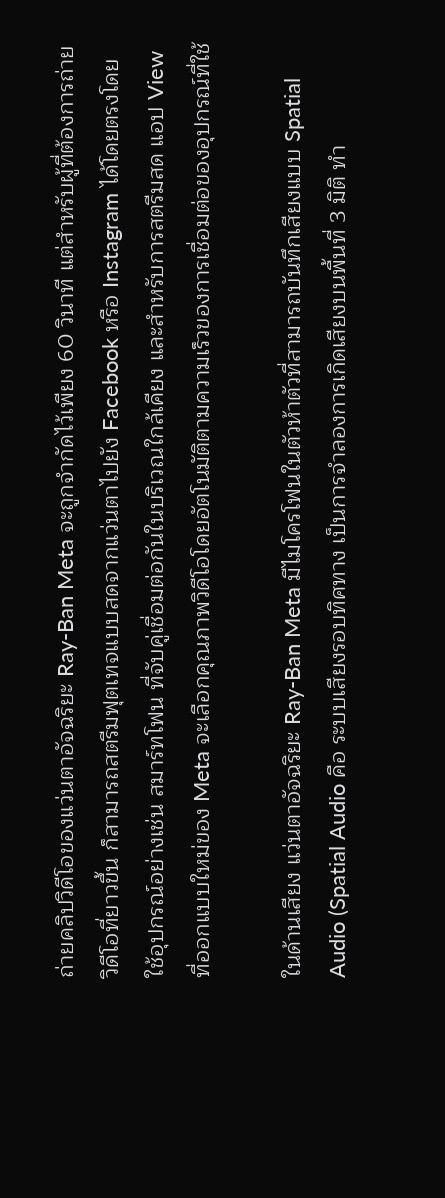ถ่ายคลิปวิดีโอของแว่นตาอัจฉริยะ Ray-Ban Meta จะถูกจำกัดไว้เพียง 60 วินาที แต่สำหรับผู้ที่ต้องการถ่ายวิดีโอที่ยาวขึ้น ก็สามารถสตรีมฟุตเทจแบบสดจากแว่นตาไปยัง Facebook หรือ Instagram ได้โดยตรงโดยใช้อุปกรณ์อย่างเช่น สมาร์ทโฟน ที่จับคู่เชื่อมต่อกันในบริเวณใกล้เคียง และสำหรับการสตรีมสด แอป View ที่ออกแบบใหม่ของ Meta จะเลือกคุณภาพวิดีโอโดยอัตโนมัติตามความเร็วของการเชื่อมต่อของอุปกรณ์ที่ใช้

ในด้านเสียง แว่นตาอัจฉริยะ Ray-Ban Meta มีไมโครโฟนในตัวห้าตัวที่สามารถบันทึกเสียงแบบ Spatial Audio (Spatial Audio คือ ระบบเสียงรอบทิศทาง เป็นการจำลองการเกิดเสียงบนพื้นที่ 3 มิติ ทำ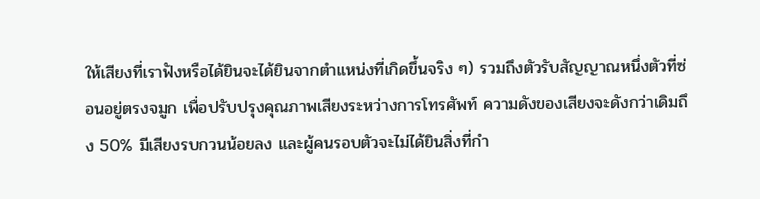ให้เสียงที่เราฟังหรือได้ยินจะได้ยินจากตำแหน่งที่เกิดขึ้นจริง ๆ) รวมถึงตัวรับสัญญาณหนึ่งตัวที่ซ่อนอยู่ตรงจมูก เพื่อปรับปรุงคุณภาพเสียงระหว่างการโทรศัพท์ ความดังของเสียงจะดังกว่าเดิมถึง 50% มีเสียงรบกวนน้อยลง และผู้คนรอบตัวจะไม่ได้ยินสิ่งที่กำ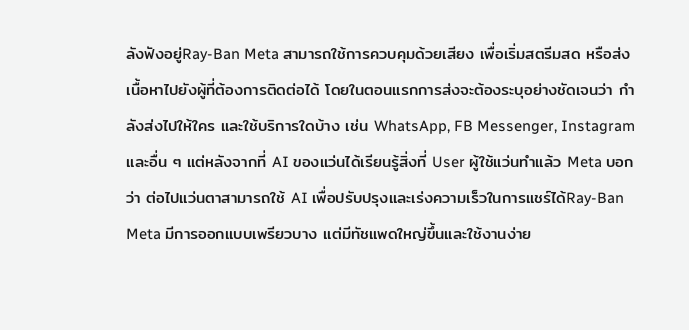ลังฟังอยู่Ray-Ban Meta สามารถใช้การควบคุมด้วยเสียง เพื่อเริ่มสตรีมสด หรือส่งเนื้อหาไปยังผู้ที่ต้องการติดต่อได้ โดยในตอนแรกการส่งจะต้องระบุอย่างชัดเจนว่า กำลังส่งไปให้ใคร และใช้บริการใดบ้าง เช่น WhatsApp, FB Messenger, Instagram และอื่น ๆ แต่หลังจากที่ AI ของแว่นได้เรียนรู้สิ่งที่ User ผู้ใช้แว่นทำแล้ว Meta บอกว่า ต่อไปแว่นตาสามารถใช้ AI เพื่อปรับปรุงและเร่งความเร็วในการแชร์ได้Ray-Ban Meta มีการออกแบบเพรียวบาง แต่มีทัชแพดใหญ่ขึ้นและใช้งานง่าย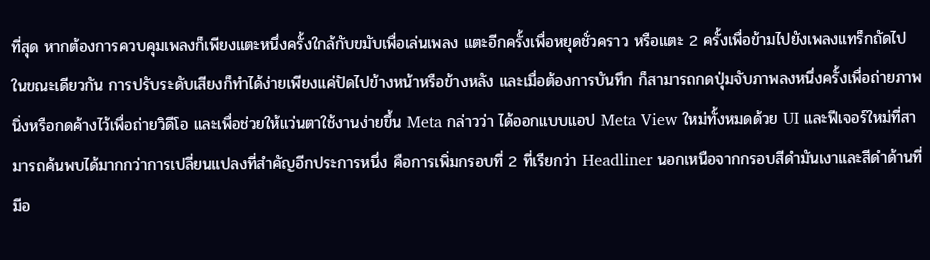ที่สุด หากต้องการควบคุมเพลงก็เพียงแตะหนึ่งครั้งใกล้กับขมับเพื่อเล่นเพลง แตะอีกครั้งเพื่อหยุดชั่วคราว หรือแตะ 2 ครั้งเพื่อข้ามไปยังเพลงแทร็กถัดไป ในขณะเดียวกัน การปรับระดับเสียงก็ทำได้ง่ายเพียงแค่ปัดไปข้างหน้าหรือข้างหลัง และเมื่อต้องการบันทึก ก็สามารถกดปุ่มจับภาพลงหนึ่งครั้งเพื่อถ่ายภาพนิ่งหรือกดค้างไว้เพื่อถ่ายวิดีโอ และเพื่อช่วยให้แว่นตาใช้งานง่ายขึ้น Meta กล่าวว่า ได้ออกแบบแอป Meta View ใหม่ทั้งหมดด้วย UI และฟีเจอร์ใหม่ที่สามารถค้นพบได้มากกว่าการเปลี่ยนแปลงที่สำคัญอีกประการหนึ่ง คือการเพิ่มกรอบที่ 2 ที่เรียกว่า Headliner นอกเหนือจากกรอบสีดำมันเงาและสีดำด้านที่มีอ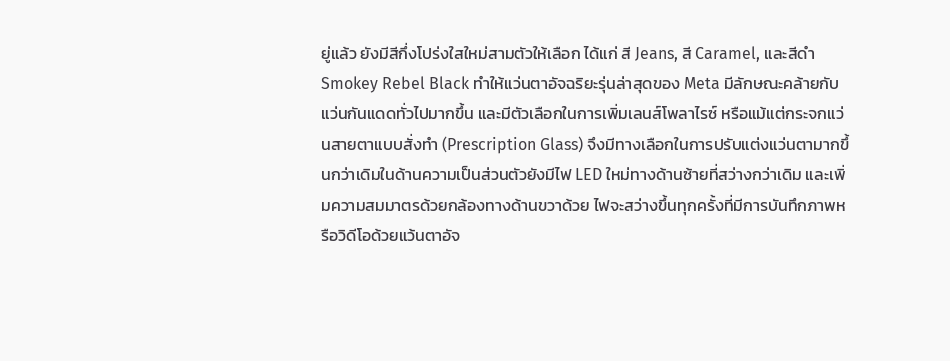ยู่แล้ว ยังมีสีกึ่งโปร่งใสใหม่สามตัวให้เลือก ได้แก่ สี Jeans, สี Caramel, และสีดำ Smokey Rebel Black ทำให้แว่นตาอัจฉริยะรุ่นล่าสุดของ Meta มีลักษณะคล้ายกับแว่นกันแดดทั่วไปมากขึ้น และมีตัวเลือกในการเพิ่มเลนส์โพลาไรซ์ หรือแม้แต่กระจกแว่นสายตาแบบสั่งทำ (Prescription Glass) จึงมีทางเลือกในการปรับแต่งแว่นตามากขึ้นกว่าเดิมในด้านความเป็นส่วนตัวยังมีไฟ LED ใหม่ทางด้านซ้ายที่สว่างกว่าเดิม และเพิ่มความสมมาตรด้วยกล้องทางด้านขวาด้วย ไฟจะสว่างขึ้นทุกครั้งที่มีการบันทึกภาพหรือวิดีโอด้วยแว้นตาอัจ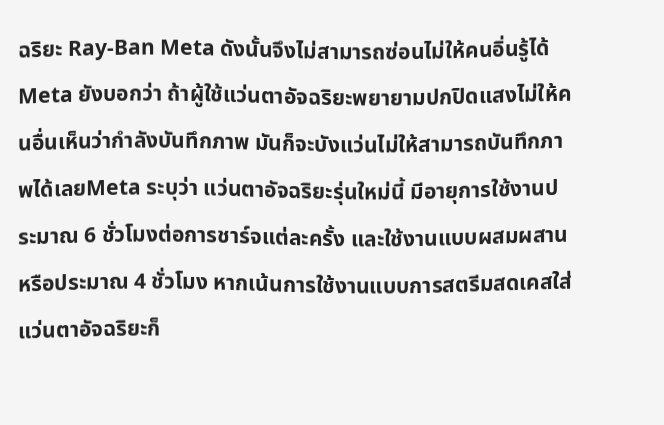ฉริยะ Ray-Ban Meta ดังนั้นจึงไม่สามารถซ่อนไม่ให้คนอิ่นรู้ได้ Meta ยังบอกว่า ถ้าผู้ใช้แว่นตาอัจฉริยะพยายามปกปิดแสงไม่ให้คนอื่นเห็นว่ากำลังบันทึกภาพ มันก็จะบังแว่นไม่ให้สามารถบันทึกภาพได้เลยMeta ระบุว่า แว่นตาอัจฉริยะรุ่นใหม่นี้ มีอายุการใช้งานประมาณ 6 ชั่วโมงต่อการชาร์จแต่ละครั้ง และใช้งานแบบผสมผสาน หรือประมาณ 4 ชั่วโมง หากเน้นการใช้งานแบบการสตรีมสดเคสใส่แว่นตาอัจฉริยะก็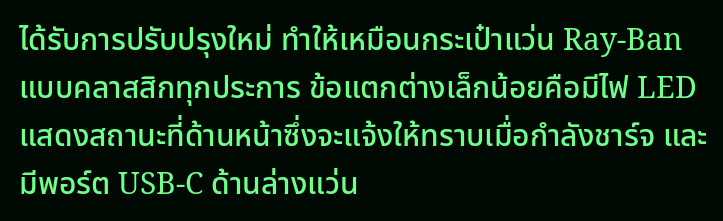ได้รับการปรับปรุงใหม่ ทำให้เหมือนกระเป๋าแว่น Ray-Ban แบบคลาสสิกทุกประการ ข้อแตกต่างเล็กน้อยคือมีไฟ LED แสดงสถานะที่ด้านหน้าซึ่งจะแจ้งให้ทราบเมื่อกำลังชาร์จ และมีพอร์ต USB-C ด้านล่างแว่น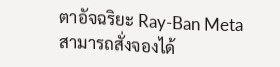ตาอัจฉริยะ Ray-Ban Meta สามารถสั่งจองได้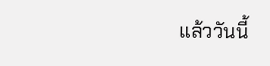แล้ววันนี้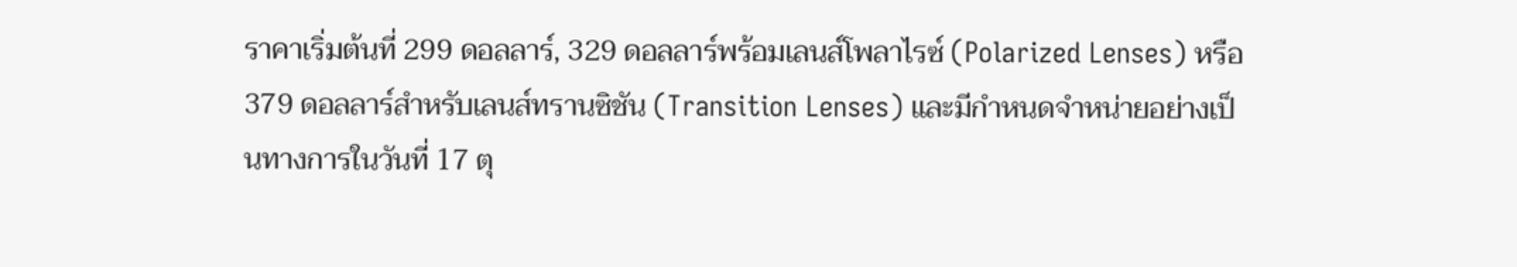ราคาเริ่มต้นที่ 299 ดอลลาร์, 329 ดอลลาร์พร้อมเลนส์โพลาไรซ์ (Polarized Lenses) หรือ 379 ดอลลาร์สำหรับเลนส์ทรานซิชัน (Transition Lenses) และมีกำหนดจำหน่ายอย่างเป็นทางการในวันที่ 17 ตุ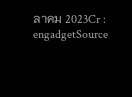ลาคม 2023Cr : engadgetSource